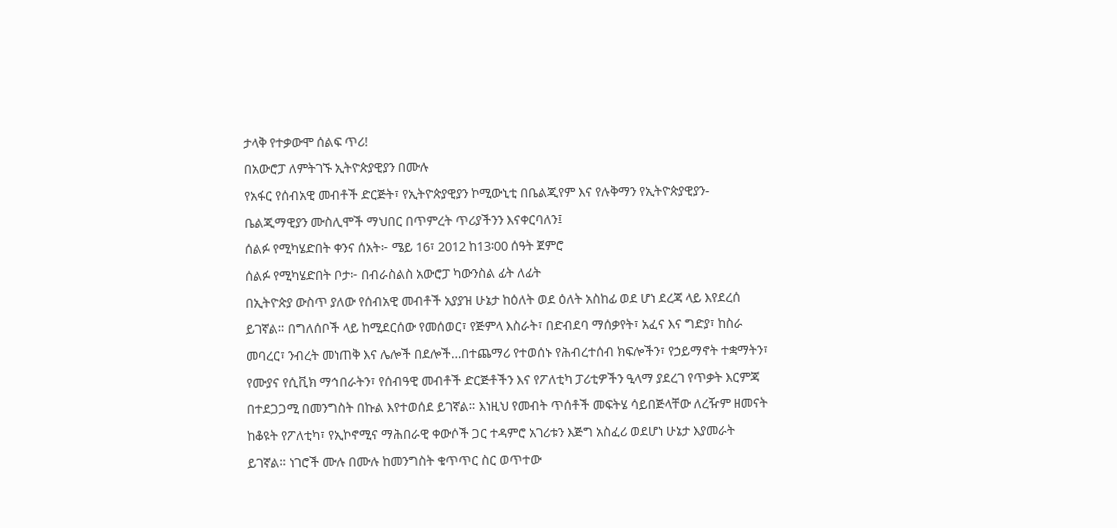ታላቅ የተቃውሞ ሰልፍ ጥሪ!
በአውሮፓ ለምትገኙ ኢትዮጵያዊያን በሙሉ
የአፋር የሰብአዊ መብቶች ድርጅት፣ የኢትዮጵያዊያን ኮሚውኒቲ በቤልጂየም እና የሉቅማን የኢትዮጵያዊያን-ቤልጂማዊያን ሙስሊሞች ማህበር በጥምረት ጥሪያችንን እናቀርባለን፤
ሰልፉ የሚካሄድበት ቀንና ሰአት፦ ሜይ 16፣ 2012 ከ13፡00 ሰዓት ጀምሮ
ሰልፉ የሚካሄድበት ቦታ፦ በብራስልስ አውሮፓ ካውንስል ፊት ለፊት
በኢትዮጵያ ውስጥ ያለው የሰብአዊ መብቶች አያያዝ ሁኔታ ከዕለት ወደ ዕለት አስከፊ ወደ ሆነ ደረጃ ላይ እየደረሰ ይገኛል። በግለሰቦች ላይ ከሚደርሰው የመሰወር፣ የጅምላ እስራት፣ በድብደባ ማሰቃየት፣ አፈና እና ግድያ፣ ከስራ መባረር፣ ንብረት መነጠቅ እና ሌሎች በደሎች…በተጨማሪ የተወሰኑ የሕብረተሰብ ክፍሎችን፣ የኃይማኖት ተቋማትን፣ የሙያና የሲቪክ ማኅበራትን፣ የሰብዓዊ መብቶች ድርጅቶችን እና የፖለቲካ ፓሪቲዎችን ዒላማ ያደረገ የጥቃት እርምጃ በተደጋጋሚ በመንግስት በኩል እየተወሰደ ይገኛል። እነዚህ የመብት ጥሰቶች መፍትሄ ሳይበጅላቸው ለረዥም ዘመናት ከቆዩት የፖለቲካ፣ የኢኮኖሚና ማሕበራዊ ቀውሶች ጋር ተዳምሮ አገሪቱን እጅግ አስፈሪ ወደሆነ ሁኔታ እያመራት ይገኛል። ነገሮች ሙሉ በሙሉ ከመንግስት ቁጥጥር ስር ወጥተው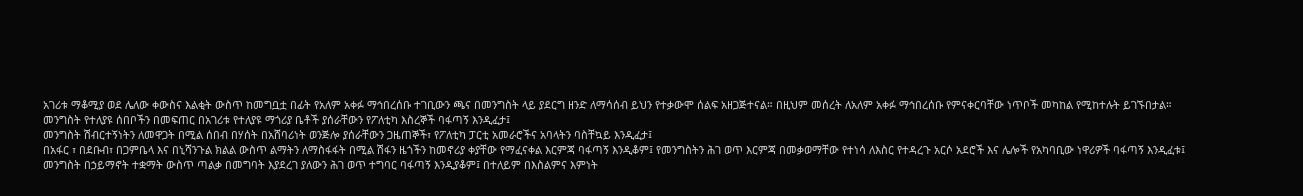አገሪቱ ማቆሚያ ወደ ሌለው ቀውስና እልቂት ውስጥ ከመግቧቷ በፊት የአለም አቀፉ ማኅበረሰቡ ተገቢውን ጫና በመንግስት ላይ ያደርግ ዘንድ ለማሳሰብ ይህን የተቃውሞ ሰልፍ አዘጋጅተናል። በዚህም መሰረት ለአለም አቀፉ ማኅበረሰቡ የምናቀርባቸው ነጥቦች መካከል የሚከተሉት ይገኙበታል።
መንግስት የተለያዩ ሰበቦችን በመፍጠር በአገሪቱ የተለያዩ ማጎሪያ ቤቶች ያሰራቸውን የፖለቲካ እስረኞች ባፋጣኝ እንዲፈታ፤
መንግስት ሽብርተኝነትን ለመዋጋት በሚል ሰበብ በሃሰት በአሸባሪነት ወንጅሎ ያሰራቸውን ጋዜጠኞች፣ የፖለቲካ ፓርቲ አመራሮችና አባላትን ባስቸኳይ እንዲፈታ፤
በአፋር ፣ በደቡብ፣ በጋምቤላ እና በኒሻንጉል ክልል ውስጥ ልማትን ለማስፋፋት በሚል ሽፋን ዜጎችን ከመኖሪያ ቀያቸው የማፈናቀል እርምጃ ባፋጣኝ እንዲቆም፤ የመንግስትን ሕገ ወጥ እርምጃ በመቃወማቸው የተነሳ ለእስር የተዳረጉ አርሶ አደሮች እና ሌሎች የአካባቢው ነዋሪዎች ባፋጣኝ እንዲፈቱ፤
መንግስት በኃይማኖት ተቋማት ውስጥ ጣልቃ በመግባት እያደረገ ያለውን ሕገ ወጥ ተግባር ባፋጣኝ እንዲያቆም፤ በተለይም በእስልምና እምነት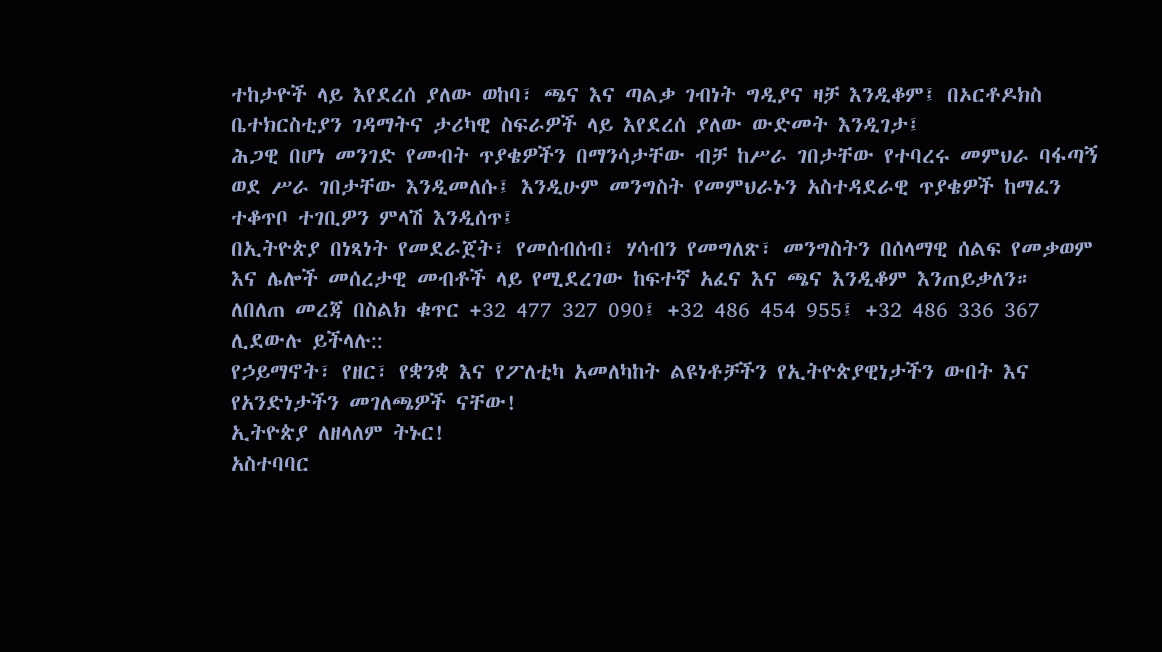ተከታዮች ላይ እየደረሰ ያለው ወከባ፣ ጫና እና ጣልቃ ገብነት ግዲያና ዛቻ እንዲቆም፤ በኦርቶዶክስ ቤተክርስቲያን ገዳማትና ታሪካዊ ስፍራዎች ላይ እየደረሰ ያለው ውድመት እንዲገታ፤
ሕጋዊ በሆነ መንገድ የመብት ጥያቄዎችን በማንሳታቸው ብቻ ከሥራ ገበታቸው የተባረሩ መምህራ ባፋጣኝ ወደ ሥራ ገበታቸው እንዲመለሱ፤ እንዲሁም መንግስት የመምህራኑን አስተዳደራዊ ጥያቄዎች ከማፈን ተቆጥቦ ተገቢዎን ምላሽ እንዲሰጥ፤
በኢትዮጵያ በነጻነት የመደራጀት፣ የመሰብሰብ፣ ሃሳብን የመግለጽ፣ መንግስትን በሰላማዊ ሰልፍ የመቃወም እና ሌሎች መሰረታዊ መብቶች ላይ የሚደረገው ከፍተኛ አፈና እና ጫና እንዲቆም እንጠይቃለን።
ለበለጠ መረጃ በስልክ ቁጥር +32 477 327 090፤ +32 486 454 955፤ +32 486 336 367 ሊደውሉ ይችላሉ::
የኃይማኖት፣ የዘር፣ የቋንቋ እና የፖለቲካ አመለካከት ልዩነቶቻችን የኢትዮጵያዊነታችን ውበት እና የአንድነታችን መገለጫዎች ናቸው!
ኢትዮጵያ ለዘላለም ትኑር!
አስተባባር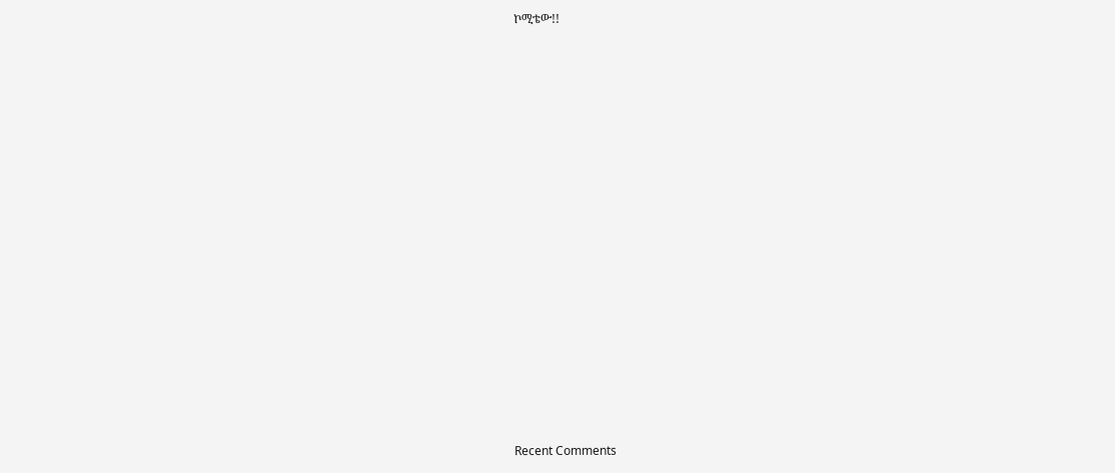ኮሚቴው!!



















Recent Comments